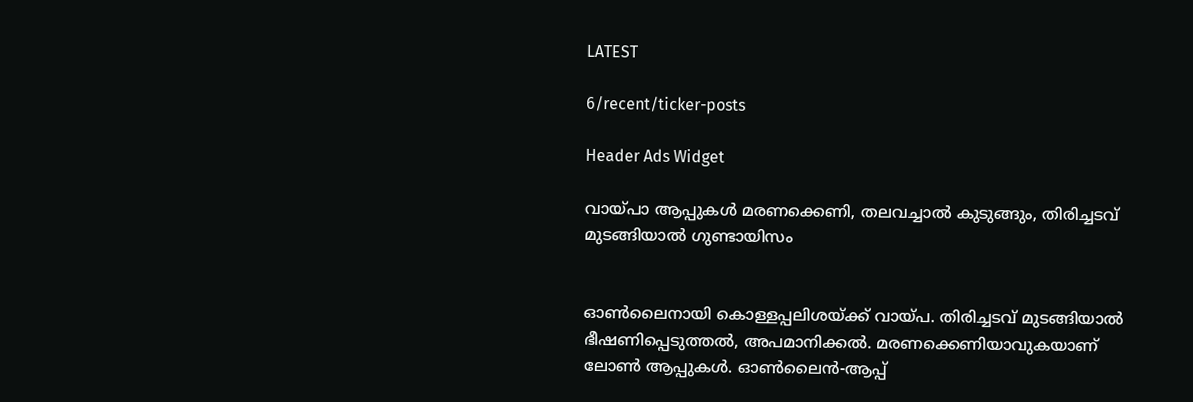LATEST

6/recent/ticker-posts

Header Ads Widget

വായ്പാ ആപ്പുകൾ മരണക്കെണി, തലവച്ചാൽ കുടുങ്ങും, തിരിച്ചടവ് മുടങ്ങിയാൽ ഗുണ്ടായിസം


ഓൺലൈനായി കൊള്ളപ്പലിശയ്ക്ക് വായ്പ. തിരിച്ചടവ് മുടങ്ങിയാൽ ഭീഷണിപ്പെടുത്തൽ, അപമാനിക്കൽ. മരണക്കെണിയാവുകയാണ് ലോൺ ആപ്പുകൾ. ഓൺലൈൻ-ആപ്പ്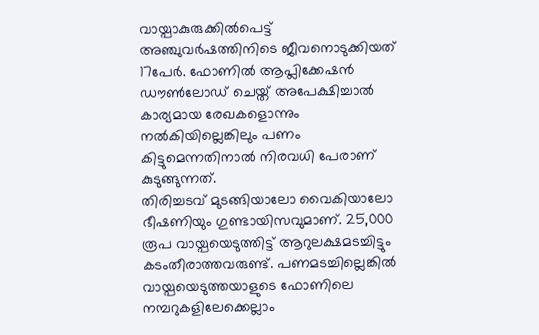വായ്പാകുരുക്കിൽപെട്ട് അഞ്ചുവർഷത്തിനിടെ ജീവനൊടുക്കിയത് 17പേർ. ഫോണിൽ ആപ്ലിക്കേഷൻ ഡൗൺലോഡ് ചെയ്ത് അപേക്ഷിച്ചാൽ കാര്യമായ രേഖകളൊന്നും നൽകിയില്ലെങ്കിലും പണം കിട്ടുമെന്നതിനാൽ നിരവധി പേരാണ് കുടുങ്ങുന്നത്.
തിരിച്ചടവ് മുടങ്ങിയാലോ വൈകിയാലോ ഭീഷണിയും ഗുണ്ടായിസവുമാണ്. 25,000 രൂപ വായ്പയെടുത്തിട്ട് ആറുലക്ഷമടച്ചിട്ടും കടംതീരാത്തവരുണ്ട്. പണമടച്ചില്ലെങ്കിൽ വായ്പയെടുത്തയാളുടെ ഫോണിലെ നമ്പറുകളിലേക്കെല്ലാം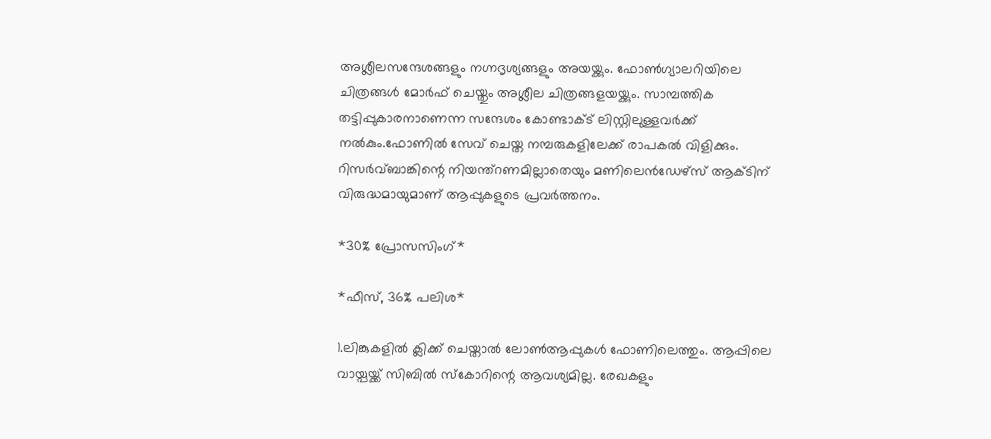അശ്ലീലസന്ദേശങ്ങളും നഗ്നദൃശ്യങ്ങളും അയയ്ക്കും. ഫോൺഗ്യാലറിയിലെ ചിത്രങ്ങൾ മോർഫ് ചെയ്തും അശ്ലീല ചിത്രങ്ങളയയ്ക്കും. സാമ്പത്തിക തട്ടിപ്പുകാരനാണെന്ന സന്ദേശം കോണ്ടാക്ട് ലിസ്റ്റിലുള്ളവർക്ക് നൽകും.ഫോണിൽ സേവ് ചെയ്ത നമ്പരുകളിലേക്ക് രാപകൽ വിളിക്കും. റിസർവ്ബാങ്കിന്റെ നിയന്ത്റണമില്ലാതെയും മണിലെൻഡേഴ്സ് ആക്ടിന് വിരുദ്ധമായുമാണ് ആപ്പുകളുടെ പ്രവർത്തനം.

*30% പ്രോസസിംഗ്*

*ഫീസ്, 36% പലിശ*

1.ലിങ്കുകളിൽ ക്ലിക്ക് ചെയ്താൽ ലോൺആപ്പുകൾ ഫോണിലെത്തും. ആപ്പിലെ വായ്പയ്ക്ക് സിബിൽ സ്കോറിന്റെ ആവശ്യമില്ല. രേഖകളും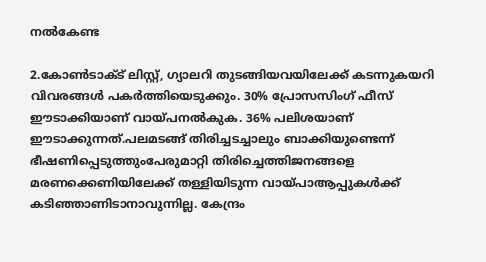നൽകേണ്ട

2.കോൺടാക്ട് ലിസ്റ്റ്, ഗ്യാലറി തുടങ്ങിയവയിലേക്ക് കടന്നുകയറി വിവരങ്ങൾ പകർത്തിയെടുക്കും. 30% പ്രോസസിംഗ് ഫീസ് ഈടാക്കിയാണ് വായ്പനൽകുക. 36% പലിശയാണ് ഈടാക്കുന്നത്.പലമടങ്ങ് തിരിച്ചടച്ചാലും ബാക്കിയുണ്ടെന്ന് ഭീഷണിപ്പെടുത്തുംപേരുമാറ്റി തിരിച്ചെത്തിജനങ്ങളെ മരണക്കെണിയിലേക്ക് തള്ളിയിടുന്ന വായ്പാആപ്പുകൾക്ക് കടിഞ്ഞാണിടാനാവുന്നില്ല. കേന്ദ്രം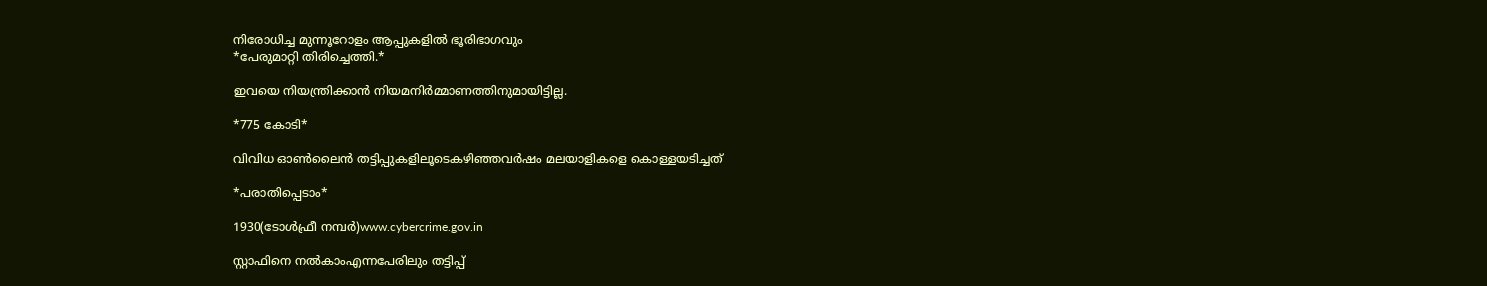നിരോധിച്ച മുന്നൂറോളം ആപ്പുകളിൽ ഭൂരിഭാഗവും
*പേരുമാറ്റി തിരിച്ചെത്തി.*

ഇവയെ നിയന്ത്രിക്കാൻ നിയമനിർമ്മാണത്തിനുമായിട്ടില്ല.

*775 കോടി*

വിവിധ ഓൺലൈൻ തട്ടിപ്പുകളിലൂടെകഴിഞ്ഞവർഷം മലയാളികളെ കൊള്ളയടിച്ചത്

*പരാതിപ്പെടാം*

1930(ടോൾഫ്രീ നമ്പർ)www.cybercrime.gov.in

സ്റ്റാഫിനെ നൽകാംഎന്നപേരിലും തട്ടിപ്പ്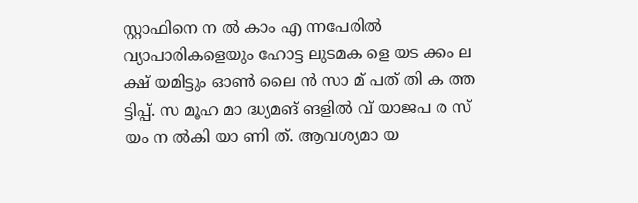സ്റ്റാഫിനെ ന ൽ കാം എ ന്നപേരിൽ വ്യാപാരികളെയും ഹോട്ട ലുടമക ളെ യട ക്കം ല ക്ഷ് യമിട്ടും ഓൺ ലൈ ൻ സാ മ് പത് തി ക ത്ത ട്ടിപ്പ്. സ മൂഹ മാ ദ്ധ്യമങ് ങളിൽ വ് യാജപ ര സ് യം ന ൽകി യാ ണി ത്. ആവശ്യമാ യ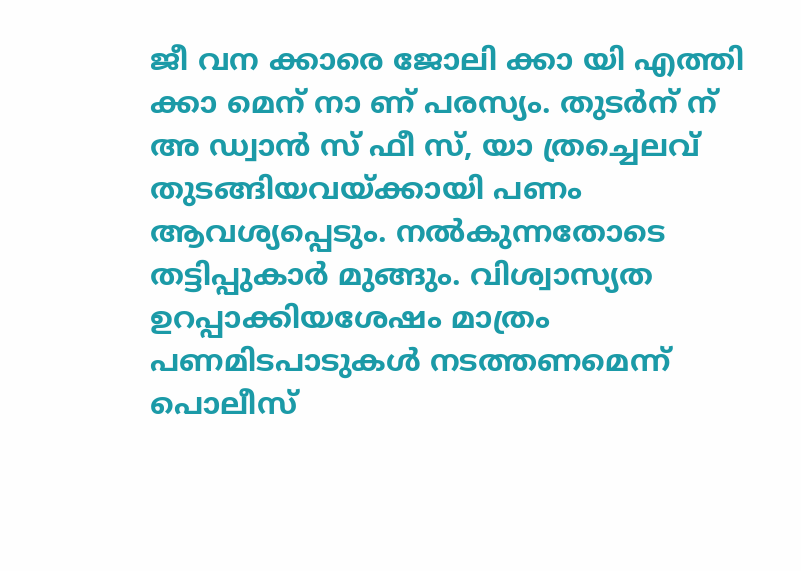ജീ വന ക്കാരെ ജോലി ക്കാ യി എത്തി ക്കാ മെന് നാ ണ് പരസ്യം. തുടർന് ന് അ ഡ്വാൻ സ് ഫീ സ്, യാ ത്രച്ചെലവ് തുടങ്ങിയവയ്ക്കായി പണം ആവശ്യപ്പെടും. നൽകുന്നതോടെ തട്ടിപ്പുകാർ മുങ്ങും. വിശ്വാസ്യത ഉറപ്പാക്കിയശേഷം മാത്രം പണമിടപാടുകൾ നടത്തണമെന്ന് പൊലീസ്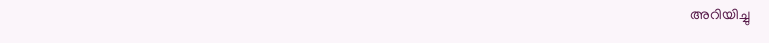അറിയിച്ചു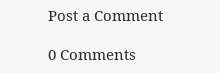Post a Comment

0 Comments